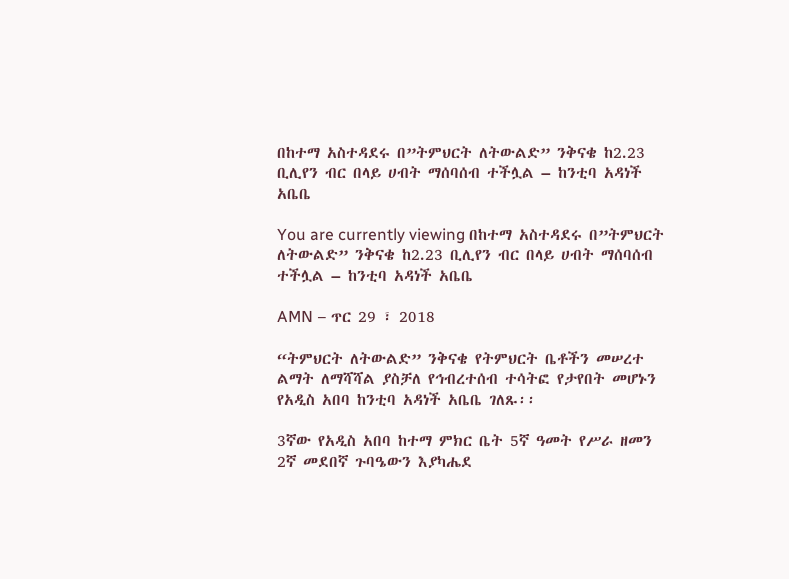በከተማ አስተዳደሩ በ”ትምህርት ለትውልድ” ንቅናቄ ከ2.23 ቢሊየን ብር በላይ ሀብት ማሰባሰብ ተችሏል – ከንቲባ አዳነች አቤቤ

You are currently viewing በከተማ አስተዳደሩ በ”ትምህርት ለትውልድ” ንቅናቄ ከ2.23 ቢሊየን ብር በላይ ሀብት ማሰባሰብ ተችሏል – ከንቲባ አዳነች አቤቤ

AMN – ጥር 29 ፣ 2018

“ትምህርት ለትውልድ” ንቅናቄ የትምህርት ቤቶችን መሠረተ ልማት ለማሻሻል ያስቻለ የኅብረተሰብ ተሳትፎ የታየበት መሆኑን የአዲስ አበባ ከንቲባ አዳነች አቤቤ ገለጹ፡፡

3ኛው የአዲስ አበባ ከተማ ምክር ቤት 5ኛ ዓመት የሥራ ዘመን 2ኛ መደበኛ ጉባዔውን እያካሔደ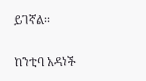ይገኛል፡፡

ከንቲባ አዳነች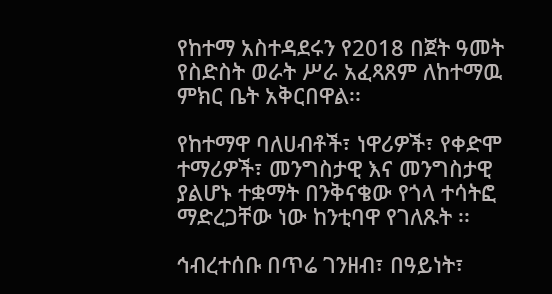የከተማ አስተዳደሩን የ2018 በጀት ዓመት የስድስት ወራት ሥራ አፈጻጸም ለከተማዉ ምክር ቤት አቅርበዋል፡፡

የከተማዋ ባለሀብቶች፣ ነዋሪዎች፣ የቀድሞ ተማሪዎች፣ መንግስታዊ እና መንግስታዊ ያልሆኑ ተቋማት በንቅናቄው የጎላ ተሳትፎ ማድረጋቸው ነው ከንቲባዋ የገለጹት ፡፡

ኅብረተሰቡ በጥሬ ገንዘብ፣ በዓይነት፣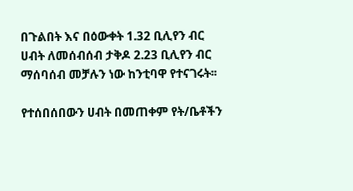በጉልበት እና በዕውቀት 1.32 ቢሊየን ብር ሀብት ለመሰብሰብ ታቅዶ 2.23 ቢሊየን ብር ማሰባሰብ መቻሉን ነው ከንቲባዋ የተናገሩት፡፡

የተሰበሰበውን ሀብት በመጠቀም የት/ቤቶችን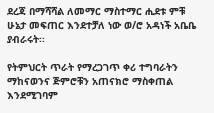ደረጃ በማሻሻል ለመማር ማስተማር ሒደቱ ምቹ ሁኔታ መፍጠር እንደተቻለ ነው ወ/ሮ አዳነች አቤቤ ያብራሩት፡፡

የትምህርት ጥራት የማረጋገጥ ቀሪ ተግባራትን ማከናወንና ጅምሮቹን አጠናክሮ ማስቀጠል እንደሚገባም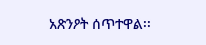አጽንዖት ሰጥተዋል፡፡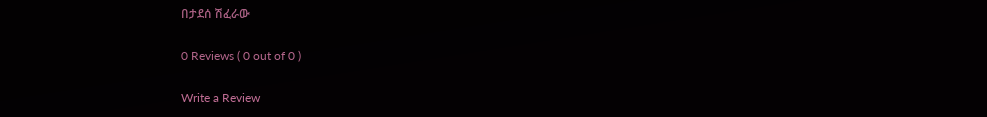በታደሰ ሽፈራው

0 Reviews ( 0 out of 0 )

Write a Review